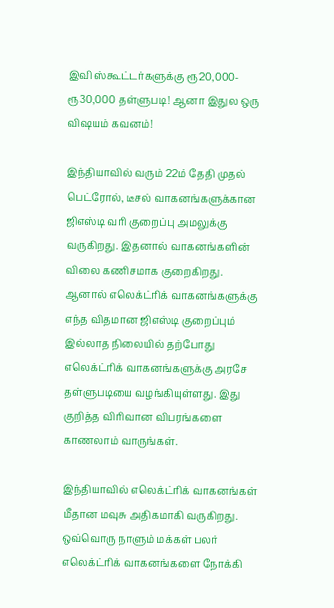இவி ஸ்கூட்டர்களுக்கு ரூ20,000-ரூ30,000 தள்ளுபடி! ஆனா இதுல ஒரு விஷயம் கவனம்!

இந்தியாவில் வரும் 22ம் தேதி முதல் பெட்ரோல், டீசல் வாகனங்களுக்கான ஜிஎஸ்டி வரி குறைப்பு அமலுக்கு வருகிறது. இதனால் வாகனங்களின் விலை கணிசமாக குறைகிறது. ஆனால் எலெக்ட்ரிக் வாகனங்களுக்கு எந்த விதமான ஜிஎஸ்டி குறைப்பும் இல்லாத நிலையில் தற்போது எலெக்ட்ரிக் வாகனங்களுக்கு அரசே தள்ளுபடியை வழங்கியுள்ளது. இது குறித்த விரிவான விபரங்களை காணலாம் வாருங்கள்.

இந்தியாவில் எலெக்ட்ரிக் வாகனங்கள் மீதான மவுசு அதிகமாகி வருகிறது. ஒவ்வொரு நாளும் மக்கள் பலர் எலெக்ட்ரிக் வாகனங்களை நோக்கி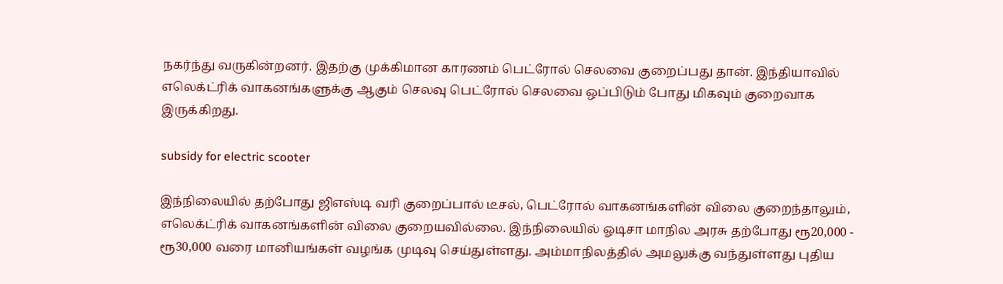நகர்ந்து வருகின்றனர். இதற்கு முக்கிமான காரணம் பெட்ரோல் செலவை குறைப்பது தான். இந்தியாவில் எலெக்ட்ரிக் வாகனங்களுக்கு ஆகும் செலவு பெட்ரோல் செலவை ஒப்பிடும் போது மிகவும் குறைவாக இருக்கிறது.

subsidy for electric scooter

இந்நிலையில் தற்போது ஜிஎஸ்டி வரி குறைப்பால் டீசல், பெட்ரோல் வாகனங்களின் விலை குறைந்தாலும், எலெக்ட்ரிக் வாகனங்களின் விலை குறையவில்லை. இந்நிலையில் ஓடிசா மாநில அரசு தற்போது ரூ20,000 - ரூ30,000 வரை மானியங்கள் வழங்க முடிவு செய்துள்ளது. அம்மாநிலத்தில் அமலுக்கு வந்துள்ளது புதிய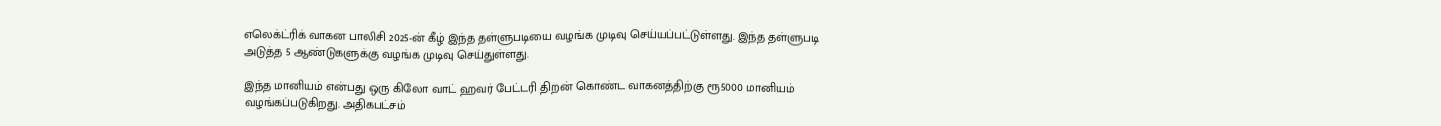எலெக்ட்ரிக் வாகன பாலிசி 2025-ன் கீழ் இந்த தள்ளுபடியை வழங்க முடிவு செய்யப்பட்டுள்ளது. இந்த தள்ளுபடி அடுத்த 5 ஆண்டுகளுக்கு வழங்க முடிவு செய்துள்ளது.

இந்த மானியம் என்பது ஒரு கிலோ வாட் ஹவர் பேட்டரி திறன் கொண்ட வாகனத்திற்கு ரூ5000 மானியம் வழங்கப்படுகிறது. அதிகபட்சம்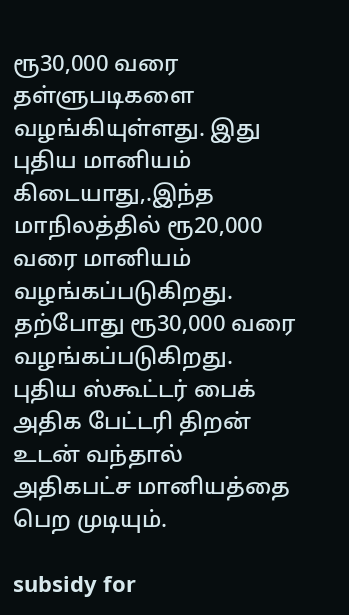ரூ30,000 வரை தள்ளுபடிகளை வழங்கியுள்ளது. இது புதிய மானியம் கிடையாது,.இந்த மாநிலத்தில் ரூ20,000 வரை மானியம் வழங்கப்படுகிறது. தற்போது ரூ30,000 வரை வழங்கப்படுகிறது. புதிய ஸ்கூட்டர் பைக் அதிக பேட்டரி திறன் உடன் வந்தால் அதிகபட்ச மானியத்தை பெற முடியும்.

subsidy for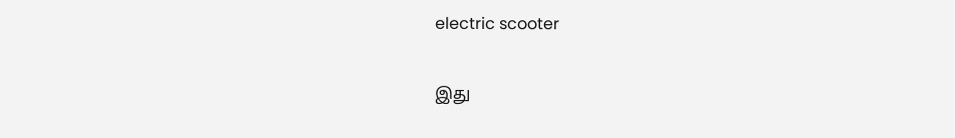electric scooter

இது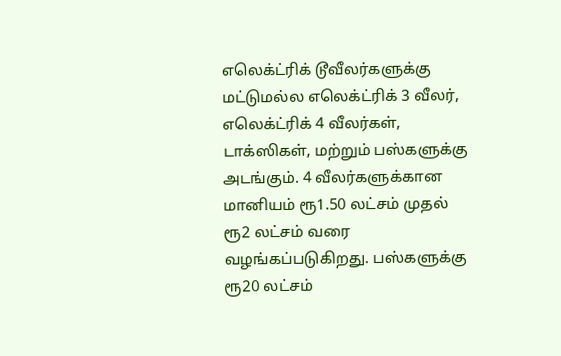எலெக்ட்ரிக் டூவீலர்களுக்கு மட்டுமல்ல எலெக்ட்ரிக் 3 வீலர், எலெக்ட்ரிக் 4 வீலர்கள், டாக்ஸிகள், மற்றும் பஸ்களுக்கு அடங்கும். 4 வீலர்களுக்கான மானியம் ரூ1.50 லட்சம் முதல் ரூ2 லட்சம் வரை வழங்கப்படுகிறது. பஸ்களுக்கு ரூ20 லட்சம்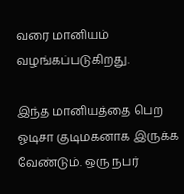வரை மானியம் வழங்கப்படுகிறது.

இந்த மானியத்தை பெற ஓடிசா குடிமகனாக இருக்க வேண்டும். ஒரு நபர்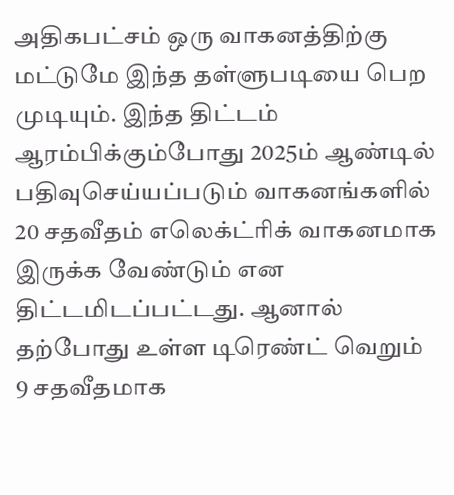அதிகபட்சம் ஒரு வாகனத்திற்கு மட்டுமே இந்த தள்ளுபடியை பெற முடியும். இந்த திட்டம் ஆரம்பிக்கும்போது 2025ம் ஆண்டில் பதிவுசெய்யப்படும் வாகனங்களில் 20 சதவீதம் எலெக்ட்ரிக் வாகனமாக இருக்க வேண்டும் என திட்டமிடப்பட்டது. ஆனால் தற்போது உள்ள டிரெண்ட் வெறும் 9 சதவீதமாக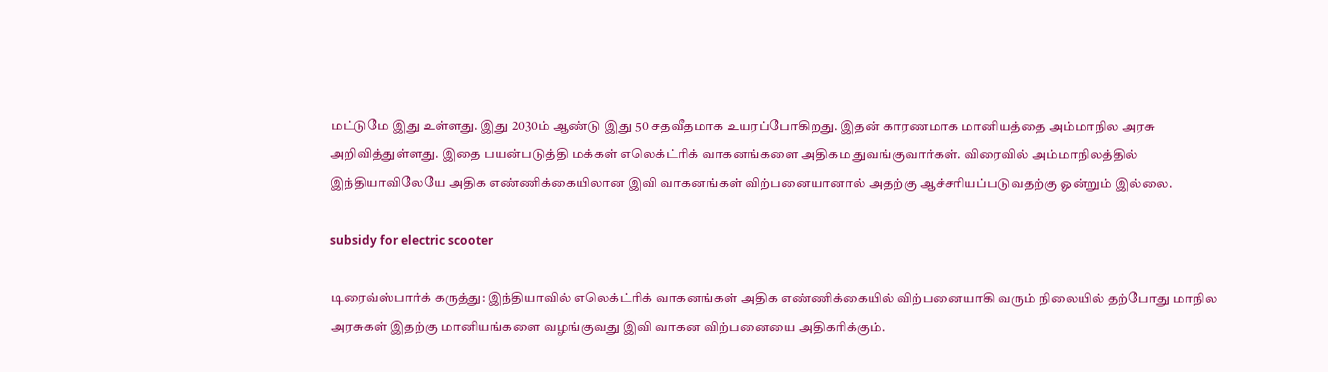மட்டுமே இது உள்ளது. இது 2030ம் ஆண்டு இது 50 சதவீதமாக உயரப்போகிறது. இதன் காரணமாக மானியத்தை அம்மாநில அரசு அறிவித்துள்ளது. இதை பயன்படுத்தி மக்கள் எலெக்ட்ரிக் வாகனங்களை அதிகம துவங்குவார்கள். விரைவில் அம்மாநிலத்தில் இந்தியாவிலேயே அதிக எண்ணிக்கையிலான இவி வாகனங்கள் விற்பனையானால் அதற்கு ஆச்சரியப்படுவதற்கு ஓன்றும் இல்லை.

subsidy for electric scooter

டிரைவ்ஸ்பார்க் கருத்து: இந்தியாவில் எலெக்ட்ரிக் வாகனங்கள் அதிக எண்ணிக்கையில் விற்பனையாகி வரும் நிலையில் தற்போது மாநில அரசுகள் இதற்கு மானியங்களை வழங்குவது இவி வாகன விற்பனையை அதிகரிக்கும்.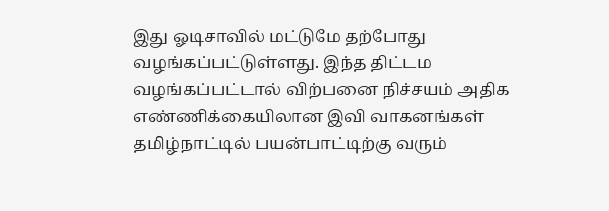இது ஓடிசாவில் மட்டுமே தற்போது வழங்கப்பட்டுள்ளது. இந்த திட்டம வழங்கப்பட்டால் விற்பனை நிச்சயம் அதிக எண்ணிக்கையிலான இவி வாகனங்கள் தமிழ்நாட்டில் பயன்பாட்டிற்கு வரும்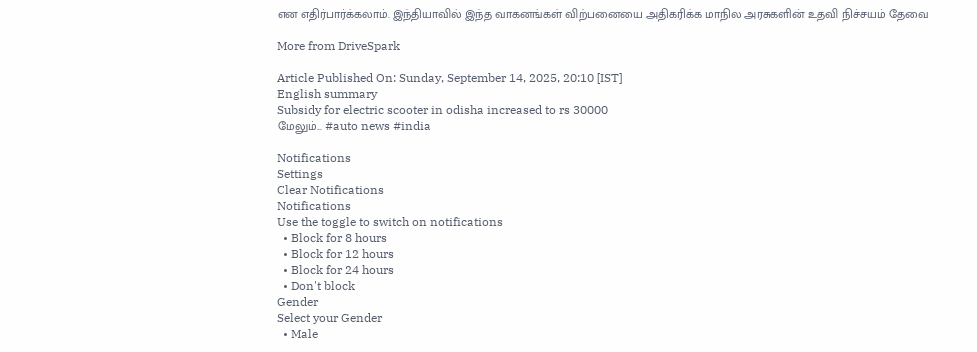என எதிர்பார்க்கலாம். இந்தியாவில் இந்த வாகனங்கள் விற்பனையை அதிகரிக்க மாநில அரசுகளின் உதவி நிச்சயம் தேவை

More from DriveSpark

Article Published On: Sunday, September 14, 2025, 20:10 [IST]
English summary
Subsidy for electric scooter in odisha increased to rs 30000
மேலும்... #auto news #india

Notifications
Settings
Clear Notifications
Notifications
Use the toggle to switch on notifications
  • Block for 8 hours
  • Block for 12 hours
  • Block for 24 hours
  • Don't block
Gender
Select your Gender
  • Male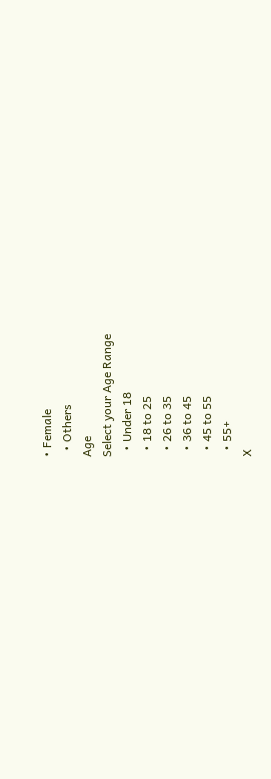• Female
  • Others
Age
Select your Age Range
  • Under 18
  • 18 to 25
  • 26 to 35
  • 36 to 45
  • 45 to 55
  • 55+
X